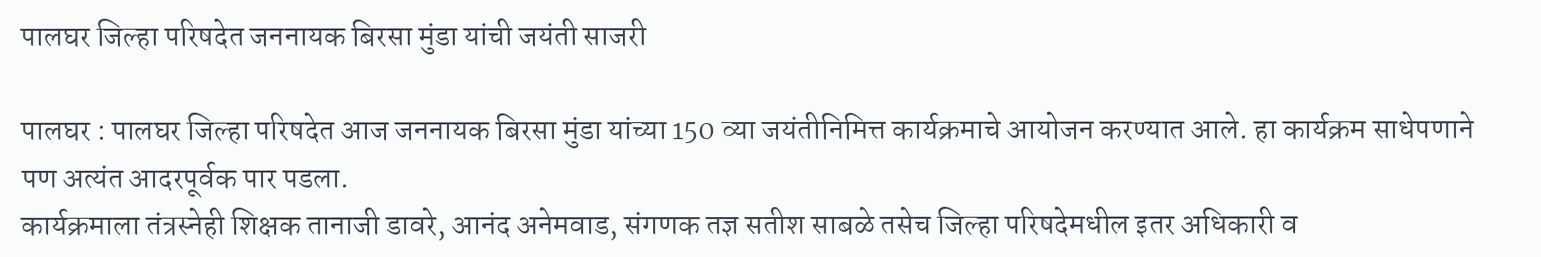पालघर जिल्हा परिषदेत जननायक बिरसा मुंडा यांची जयंती साजरी

पालघर : पालघर जिल्हा परिषदेत आज जननायक बिरसा मुंडा यांच्या 150 व्या जयंतीनिमित्त कार्यक्रमाचे आयोजन करण्यात आले. हा कार्यक्रम साधेपणाने पण अत्यंत आदरपूर्वक पार पडला.
कार्यक्रमाला तंत्रस्नेही शिक्षक तानाजी डावरे, आनंद अनेमवाड, संगणक तज्ञ सतीश साबळे तसेच जिल्हा परिषदेमधील इतर अधिकारी व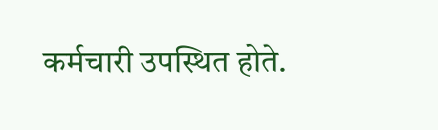कर्मचारी उपस्थित होते.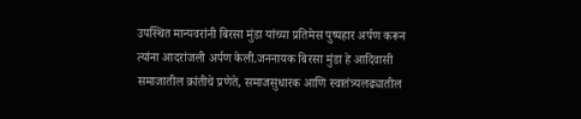उपस्थित मान्यवरांनी बिरसा मुंडा यांच्या प्रतिमेस पुष्पहार अर्पण करून त्यांना आदरांजली अर्पण केली.जननायक बिरसा मुंडा हे आदिवासी समाजातील क्रांतीचे प्रणेते, समाजसुधारक आणि स्वातंत्र्यलढ्यातील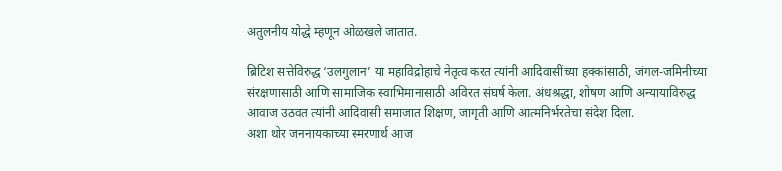अतुलनीय योद्धे म्हणून ओळखले जातात.

ब्रिटिश सत्तेविरुद्ध ‘उलगुलान’ या महाविद्रोहाचे नेतृत्व करत त्यांनी आदिवासींच्या हक्कांसाठी, जंगल-जमिनीच्या संरक्षणासाठी आणि सामाजिक स्वाभिमानासाठी अविरत संघर्ष केला. अंधश्रद्धा, शोषण आणि अन्यायाविरुद्ध आवाज उठवत त्यांनी आदिवासी समाजात शिक्षण, जागृती आणि आत्मनिर्भरतेचा संदेश दिला.
अशा थोर जननायकाच्या स्मरणार्थ आज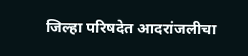जिल्हा परिषदेत आदरांजलीचा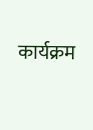कार्यक्रम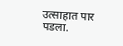उत्साहात पार पडला.